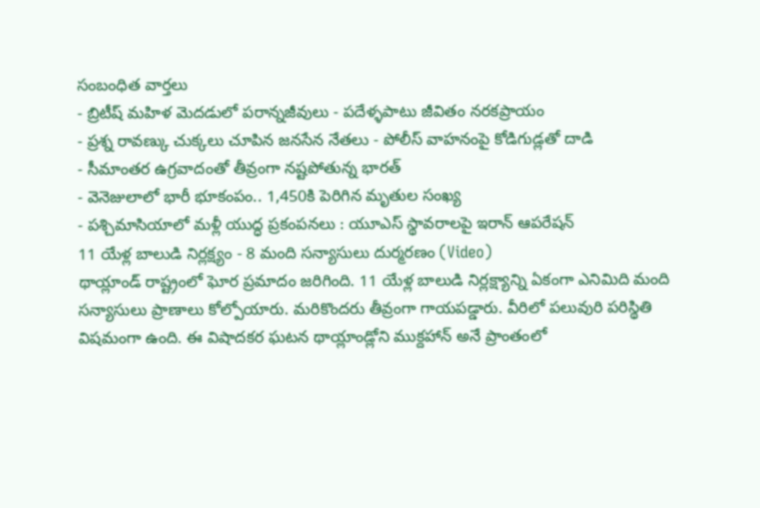సంబంధిత వార్తలు
- బ్రిటీష్ మహిళ మెదడులో పరాన్నజీవులు - పదేళ్ళపాటు జీవితం నరకప్రాయం
- ప్రశ్న రావణ్కు చుక్కలు చూపిన జనసేన నేతలు - పోలీస్ వాహనంపై కోడిగుడ్లతో దాడి
- సీమాంతర ఉగ్రవాదంతో తీవ్రంగా నష్టపోతున్న భారత్
- వెనెజులాలో భారీ భూకంపం.. 1,450కి పెరిగిన మృతుల సంఖ్య
- పశ్చిమాసియాలో మళ్లీ యుద్ధ ప్రకంపనలు : యూఎస్ స్థావరాలపై ఇరాన్ ఆపరేషన్
11 యేళ్ల బాలుడి నిర్లక్ష్యం - 8 మంది సన్యాసులు దుర్మరణం (Video)
థాయ్లాండ్ రాష్ట్రంలో ఘోర ప్రమాదం జరిగింది. 11 యేళ్ల బాలుడి నిర్లక్ష్యాన్ని ఏకంగా ఎనిమిది మంది సన్యాసులు ప్రాణాలు కోల్పోయారు. మరికొందరు తీవ్రంగా గాయపడ్డారు. వీరిలో పలువురి పరిస్థితి విషమంగా ఉంది. ఈ విషాదకర ఘటన థాయ్లాండ్లోని ముక్దహాన్ అనే ప్రాంతంలో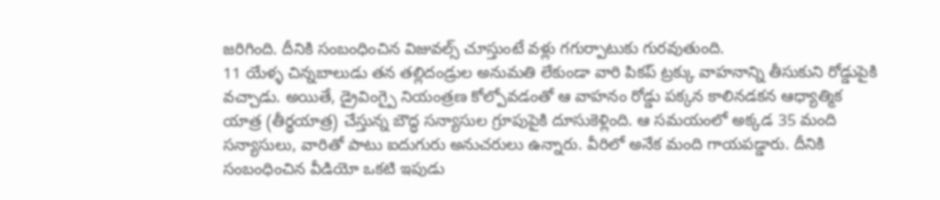జరిగింది. దీనికి సంబంధించిన విజువల్స్ చూస్తుంటే వళ్లు గగుర్పాటుకు గురవుతుంది.
11 యేళ్ళ చిన్నబాలుడు తన తల్లిదండ్రుల అనుమతి లేకుండా వారి పికప్ ట్రక్కు వాహనాన్ని తీసుకుని రోడ్డుపైకి వచ్చాడు. అయితే, డ్రైవింగ్పై నియంత్రణ కోల్పోవడంతో ఆ వాహనం రోడ్డు పక్కన కాలినడకన ఆధ్యాత్మిక యాత్ర (తీర్థయాత్ర) చేస్తున్న బౌద్ధ సన్యాసుల గ్రూపుపైకి దూసుకెళ్లింది. ఆ సమయంలో అక్కడ 35 మంది సన్యాసులు, వారితో పాటు ఐదుగురు అనుచరులు ఉన్నారు. వీరిలో అనేక మంది గాయపడ్డారు. దీనికి సంబంధించిన వీడియో ఒకటి ఇపుడు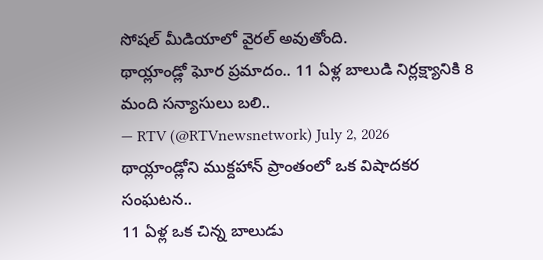సోషల్ మీడియాలో వైరల్ అవుతోంది.
థాయ్లాండ్లో ఘోర ప్రమాదం.. 11 ఏళ్ల బాలుడి నిర్లక్ష్యానికి 8 మంది సన్యాసులు బలి..
— RTV (@RTVnewsnetwork) July 2, 2026
థాయ్లాండ్లోని ముక్దహాన్ ప్రాంతంలో ఒక విషాదకర సంఘటన..
11 ఏళ్ల ఒక చిన్న బాలుడు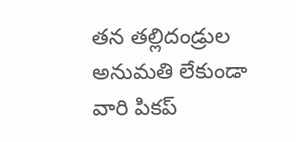తన తల్లిదండ్రుల అనుమతి లేకుండా వారి పికప్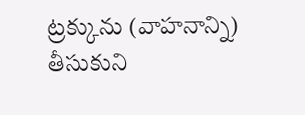ట్రక్కును (వాహనాన్ని) తీసుకుని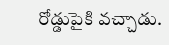రోడ్డుపైకి వచ్చాడు.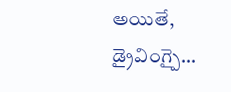అయితే, డ్రైవింగ్పై…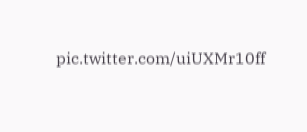pic.twitter.com/uiUXMr10ff